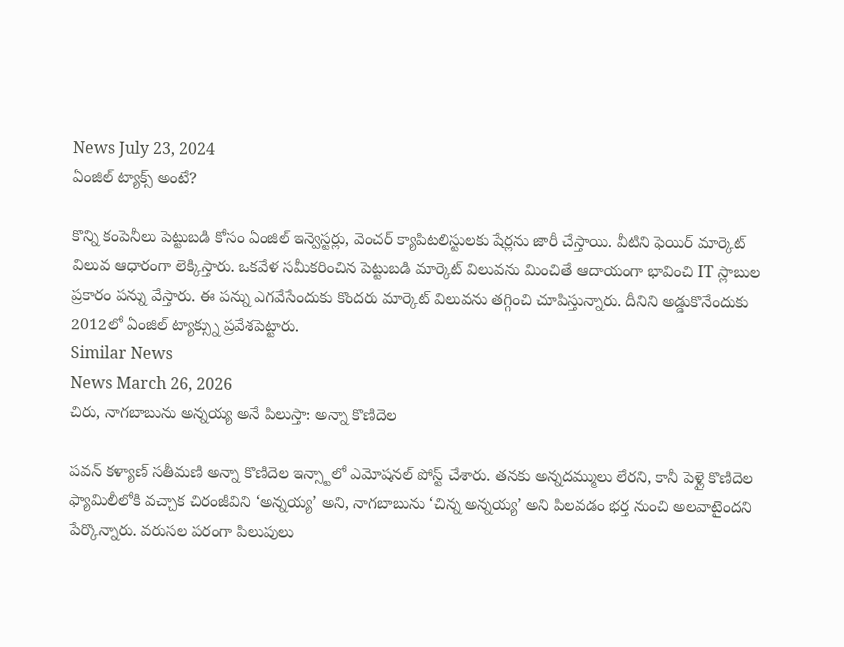News July 23, 2024
ఏంజిల్ ట్యాక్స్ అంటే?

కొన్ని కంపెనీలు పెట్టుబడి కోసం ఏంజిల్ ఇన్వెస్టర్లు, వెంచర్ క్యాపిటలిస్టులకు షేర్లను జారీ చేస్తాయి. వీటిని ఫెయిర్ మార్కెట్ విలువ ఆధారంగా లెక్కిస్తారు. ఒకవేళ సమీకరించిన పెట్టుబడి మార్కెట్ విలువను మించితే ఆదాయంగా భావించి IT స్లాబుల ప్రకారం పన్ను వేస్తారు. ఈ పన్ను ఎగవేసేందుకు కొందరు మార్కెట్ విలువను తగ్గించి చూపిస్తున్నారు. దీనిని అడ్డుకొనేందుకు 2012లో ఏంజిల్ ట్యాక్స్ను ప్రవేశపెట్టారు.
Similar News
News March 26, 2026
చిరు, నాగబాబును అన్నయ్య అనే పిలుస్తా: అన్నా కొణిదెల

పవన్ కళ్యాణ్ సతీమణి అన్నా కొణిదెల ఇన్స్టాలో ఎమోషనల్ పోస్ట్ చేశారు. తనకు అన్నదమ్ములు లేరని, కానీ పెళ్లై కొణిదెల ఫ్యామిలీలోకి వచ్చాక చిరంజీవిని ‘అన్నయ్య’ అని, నాగబాబును ‘చిన్న అన్నయ్య’ అని పిలవడం భర్త నుంచి అలవాటైందని పేర్కొన్నారు. వరుసల పరంగా పిలుపులు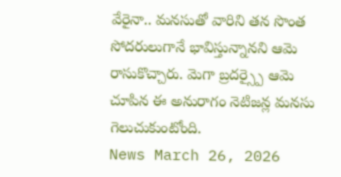వేరైనా.. మనసుతో వారిని తన సొంత సోదరులుగానే భావిస్తున్నానని ఆమె రాసుకొచ్చారు. మెగా బ్రదర్స్పై ఆమె చూపిన ఈ అనురాగం నెటిజన్ల మనసు గెలుచుకుంటోంది.
News March 26, 2026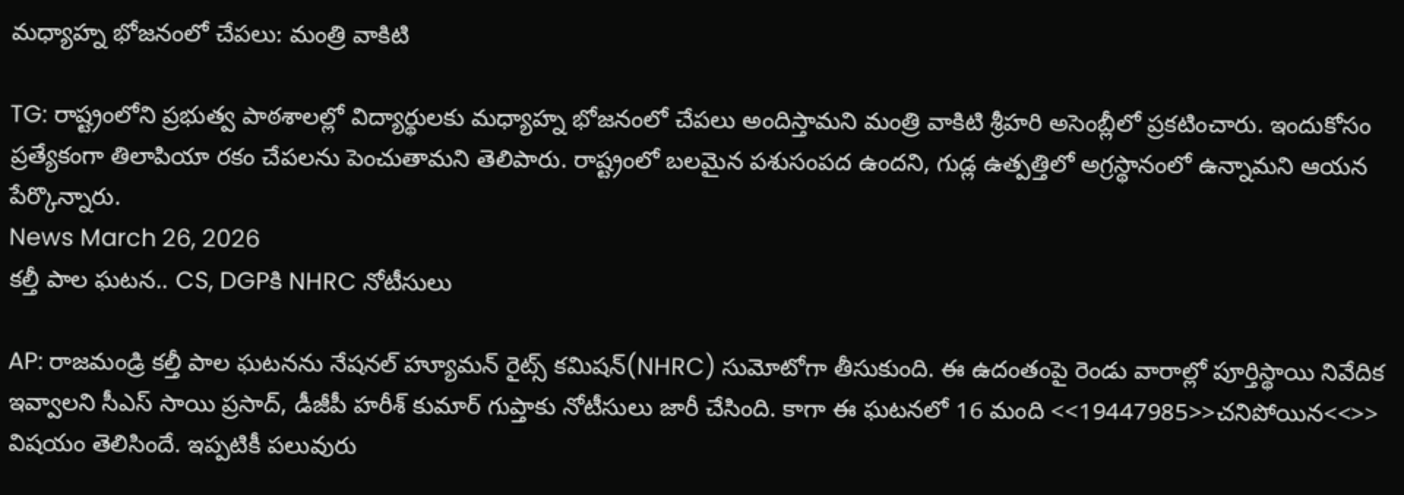మధ్యాహ్న భోజనంలో చేపలు: మంత్రి వాకిటి

TG: రాష్ట్రంలోని ప్రభుత్వ పాఠశాలల్లో విద్యార్థులకు మధ్యాహ్న భోజనంలో చేపలు అందిస్తామని మంత్రి వాకిటి శ్రీహరి అసెంబ్లీలో ప్రకటించారు. ఇందుకోసం ప్రత్యేకంగా తిలాపియా రకం చేపలను పెంచుతామని తెలిపారు. రాష్ట్రంలో బలమైన పశుసంపద ఉందని, గుడ్ల ఉత్పత్తిలో అగ్రస్థానంలో ఉన్నామని ఆయన పేర్కొన్నారు.
News March 26, 2026
కల్తీ పాల ఘటన.. CS, DGPకి NHRC నోటీసులు

AP: రాజమండ్రి కల్తీ పాల ఘటనను నేషనల్ హ్యూమన్ రైట్స్ కమిషన్(NHRC) సుమోటోగా తీసుకుంది. ఈ ఉదంతంపై రెండు వారాల్లో పూర్తిస్థాయి నివేదిక ఇవ్వాలని సీఎస్ సాయి ప్రసాద్, డీజీపీ హరీశ్ కుమార్ గుప్తాకు నోటీసులు జారీ చేసింది. కాగా ఈ ఘటనలో 16 మంది <<19447985>>చనిపోయిన<<>> విషయం తెలిసిందే. ఇప్పటికీ పలువురు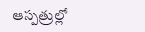ఆస్పత్రుల్లో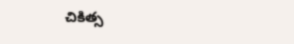చికిత్స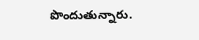పొందుతున్నారు.